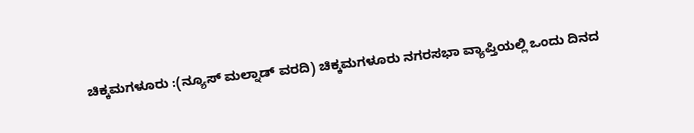ಚಿಕ್ಕಮಗಳೂರು :(ನ್ಯೂಸ್ ಮಲ್ನಾಡ್ ವರದಿ) ಚಿಕ್ಕಮಗಳೂರು ನಗರಸಭಾ ವ್ಯಾಪ್ತಿಯಲ್ಲಿ ಒಂದು ದಿನದ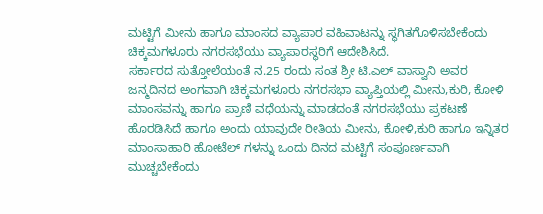ಮಟ್ಟಿಗೆ ಮೀನು ಹಾಗೂ ಮಾಂಸದ ವ್ಯಾಪಾರ ವಹಿವಾಟನ್ನು ಸ್ಥಗಿತಗೊಳಿಸಬೇಕೆಂದು ಚಿಕ್ಕಮಗಳೂರು ನಗರಸಭೆಯು ವ್ಯಾಪಾರಸ್ಥರಿಗೆ ಆದೇಶಿಸಿದೆ.
ಸರ್ಕಾರದ ಸುತ್ತೋಲೆಯಂತೆ ನ.25 ರಂದು ಸಂತ ಶ್ರೀ ಟಿ.ಎಲ್ ವಾಸ್ವಾನಿ ಅವರ ಜನ್ಮದಿನದ ಅಂಗವಾಗಿ ಚಿಕ್ಕಮಗಳೂರು ನಗರಸಭಾ ವ್ಯಾಪ್ತಿಯಲ್ಲಿ ಮೀನು,ಕುರಿ, ಕೋಳಿ ಮಾಂಸವನ್ನು ಹಾಗೂ ಪ್ರಾಣಿ ವಧೆಯನ್ನು ಮಾಡದಂತೆ ನಗರಸಭೆಯು ಪ್ರಕಟಣೆ ಹೊರಡಿಸಿದೆ ಹಾಗೂ ಅಂದು ಯಾವುದೇ ರೀತಿಯ ಮೀನು, ಕೋಳಿ,ಕುರಿ ಹಾಗೂ ಇನ್ನಿತರ ಮಾಂಸಾಹಾರಿ ಹೋಟೆಲ್ ಗಳನ್ನು ಒಂದು ದಿನದ ಮಟ್ಟಿಗೆ ಸಂಪೂರ್ಣವಾಗಿ ಮುಚ್ಚಬೇಕೆಂದು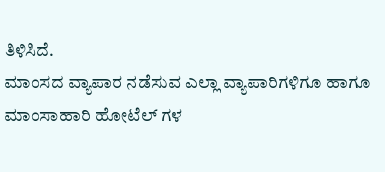ತಿಳಿಸಿದೆ.
ಮಾಂಸದ ವ್ಯಾಪಾರ ನಡೆಸುವ ಎಲ್ಲಾ ವ್ಯಾಪಾರಿಗಳಿಗೂ ಹಾಗೂ ಮಾಂಸಾಹಾರಿ ಹೋಟೆಲ್ ಗಳ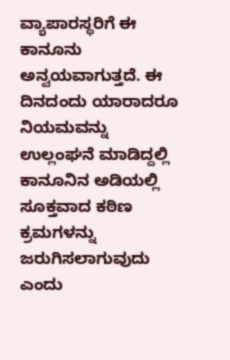ವ್ಯಾಪಾರಸ್ಥರಿಗೆ ಈ ಕಾನೂನು ಅನ್ವಯವಾಗುತ್ತದೆ. ಈ ದಿನದಂದು ಯಾರಾದರೂ ನಿಯಮವನ್ನು ಉಲ್ಲಂಘನೆ ಮಾಡಿದ್ದಲ್ಲಿ ಕಾನೂನಿನ ಅಡಿಯಲ್ಲಿ ಸೂಕ್ತವಾದ ಕಠಿಣ ಕ್ರಮಗಳನ್ನು ಜರುಗಿಸಲಾಗುವುದು ಎಂದು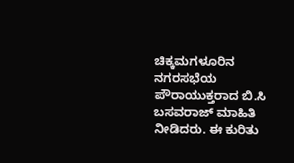ಚಿಕ್ಕಮಗಳೂರಿನ ನಗರಸಭೆಯ ಪೌರಾಯುಕ್ತರಾದ ಬಿ.ಸಿ ಬಸವರಾಜ್ ಮಾಹಿತಿ ನೀಡಿದರು. ಈ ಕುರಿತು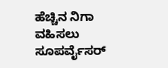ಹೆಚ್ಚಿನ ನಿಗಾ ವಹಿಸಲು ಸೂಪರ್ವೈಸರ್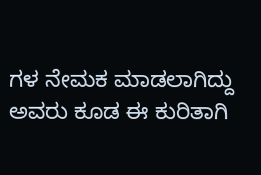ಗಳ ನೇಮಕ ಮಾಡಲಾಗಿದ್ದು ಅವರು ಕೂಡ ಈ ಕುರಿತಾಗಿ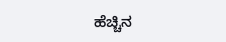ಹೆಚ್ಚಿನ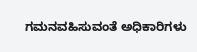ಗಮನವಹಿಸುವಂತೆ ಅಧಿಕಾರಿಗಳು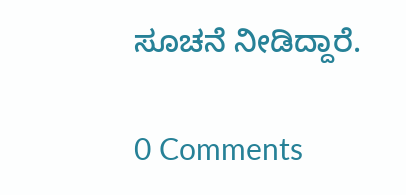ಸೂಚನೆ ನೀಡಿದ್ದಾರೆ.

0 Comments